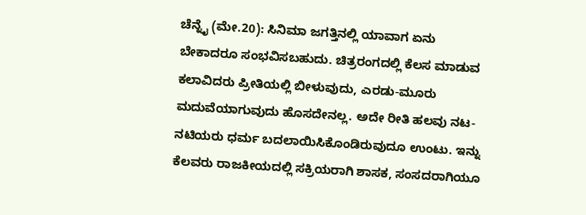ಚೆನ್ನೈ (ಮೇ.20): ಸಿನಿಮಾ ಜಗತ್ತಿನಲ್ಲಿ ಯಾವಾಗ ಏನು ಬೇಕಾದರೂ ಸಂಭವಿಸಬಹುದು. ಚಿತ್ರರಂಗದಲ್ಲಿ ಕೆಲಸ ಮಾಡುವ ಕಲಾವಿದರು ಪ್ರೀತಿಯಲ್ಲಿ ಬೀಳುವುದು, ಎರಡು-ಮೂರು ಮದುವೆಯಾಗುವುದು ಹೊಸದೇನಲ್ಲ. ಅದೇ ರೀತಿ ಹಲವು ನಟ-ನಟಿಯರು ಧರ್ಮ ಬದಲಾಯಿಸಿಕೊಂಡಿರುವುದೂ ಉಂಟು. ಇನ್ನು ಕೆಲವರು ರಾಜಕೀಯದಲ್ಲಿ ಸಕ್ರಿಯರಾಗಿ ಶಾಸಕ, ಸಂಸದರಾಗಿಯೂ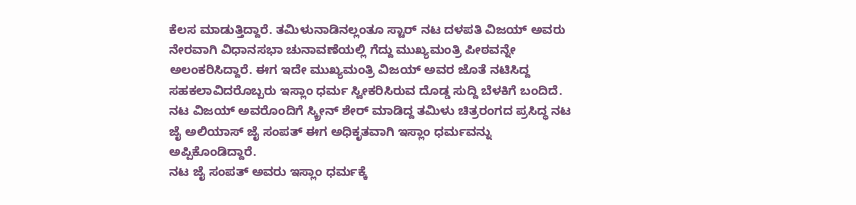ಕೆಲಸ ಮಾಡುತ್ತಿದ್ದಾರೆ. ತಮಿಳುನಾಡಿನಲ್ಲಂತೂ ಸ್ಟಾರ್ ನಟ ದಳಪತಿ ವಿಜಯ್ ಅವರು ನೇರವಾಗಿ ವಿಧಾನಸಭಾ ಚುನಾವಣೆಯಲ್ಲಿ ಗೆದ್ದು ಮುಖ್ಯಮಂತ್ರಿ ಪೀಠವನ್ನೇ ಅಲಂಕರಿಸಿದ್ದಾರೆ. ಈಗ ಇದೇ ಮುಖ್ಯಮಂತ್ರಿ ವಿಜಯ್ ಅವರ ಜೊತೆ ನಟಿಸಿದ್ದ ಸಹಕಲಾವಿದರೊಬ್ಬರು ಇಸ್ಲಾಂ ಧರ್ಮ ಸ್ವೀಕರಿಸಿರುವ ದೊಡ್ಡ ಸುದ್ದಿ ಬೆಳಕಿಗೆ ಬಂದಿದೆ.
ನಟ ವಿಜಯ್ ಅವರೊಂದಿಗೆ ಸ್ಕ್ರೀನ್ ಶೇರ್ ಮಾಡಿದ್ದ ತಮಿಳು ಚಿತ್ರರಂಗದ ಪ್ರಸಿದ್ಧ ನಟ ಜೈ ಅಲಿಯಾಸ್ ಜೈ ಸಂಪತ್ ಈಗ ಅಧಿಕೃತವಾಗಿ ಇಸ್ಲಾಂ ಧರ್ಮವನ್ನು ಅಪ್ಪಿಕೊಂಡಿದ್ದಾರೆ.
ನಟ ಜೈ ಸಂಪತ್ ಅವರು ಇಸ್ಲಾಂ ಧರ್ಮಕ್ಕೆ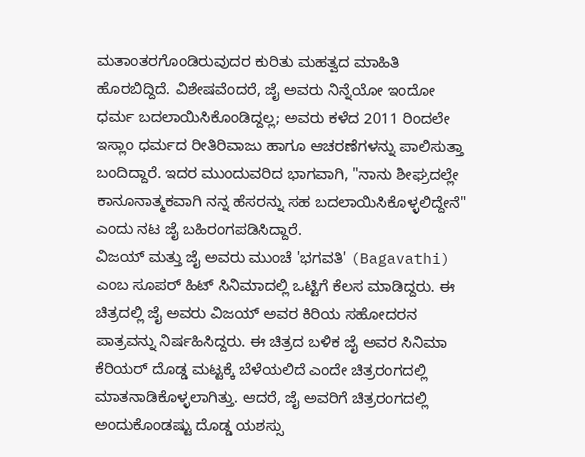ಮತಾಂತರಗೊಂಡಿರುವುದರ ಕುರಿತು ಮಹತ್ವದ ಮಾಹಿತಿ ಹೊರಬಿದ್ದಿದೆ. ವಿಶೇಷವೆಂದರೆ, ಜೈ ಅವರು ನಿನ್ನೆಯೋ ಇಂದೋ ಧರ್ಮ ಬದಲಾಯಿಸಿಕೊಂಡಿದ್ದಲ್ಲ; ಅವರು ಕಳೆದ 2011 ರಿಂದಲೇ ಇಸ್ಲಾಂ ಧರ್ಮದ ರೀತಿರಿವಾಜು ಹಾಗೂ ಆಚರಣೆಗಳನ್ನು ಪಾಲಿಸುತ್ತಾ ಬಂದಿದ್ದಾರೆ. ಇದರ ಮುಂದುವರಿದ ಭಾಗವಾಗಿ, "ನಾನು ಶೀಘ್ರದಲ್ಲೇ ಕಾನೂನಾತ್ಮಕವಾಗಿ ನನ್ನ ಹೆಸರನ್ನು ಸಹ ಬದಲಾಯಿಸಿಕೊಳ್ಳಲಿದ್ದೇನೆ" ಎಂದು ನಟ ಜೈ ಬಹಿರಂಗಪಡಿಸಿದ್ದಾರೆ.
ವಿಜಯ್ ಮತ್ತು ಜೈ ಅವರು ಮುಂಚೆ 'ಭಗವತಿ' (Bagavathi) ಎಂಬ ಸೂಪರ್ ಹಿಟ್ ಸಿನಿಮಾದಲ್ಲಿ ಒಟ್ಟಿಗೆ ಕೆಲಸ ಮಾಡಿದ್ದರು. ಈ ಚಿತ್ರದಲ್ಲಿ ಜೈ ಅವರು ವಿಜಯ್ ಅವರ ಕಿರಿಯ ಸಹೋದರನ ಪಾತ್ರವನ್ನು ನಿರ್ಷಹಿಸಿದ್ದರು. ಈ ಚಿತ್ರದ ಬಳಿಕ ಜೈ ಅವರ ಸಿನಿಮಾ ಕೆರಿಯರ್ ದೊಡ್ಡ ಮಟ್ಟಕ್ಕೆ ಬೆಳೆಯಲಿದೆ ಎಂದೇ ಚಿತ್ರರಂಗದಲ್ಲಿ ಮಾತನಾಡಿಕೊಳ್ಳಲಾಗಿತ್ತು. ಆದರೆ, ಜೈ ಅವರಿಗೆ ಚಿತ್ರರಂಗದಲ್ಲಿ ಅಂದುಕೊಂಡಷ್ಟು ದೊಡ್ಡ ಯಶಸ್ಸು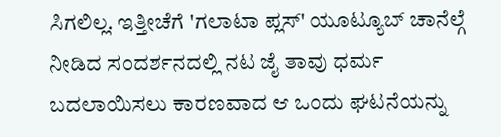ಸಿಗಲಿಲ್ಲ. ಇತ್ತೀಚೆಗೆ 'ಗಲಾಟಾ ಪ್ಲಸ್' ಯೂಟ್ಯೂಬ್ ಚಾನೆಲ್ಗೆ ನೀಡಿದ ಸಂದರ್ಶನದಲ್ಲಿ ನಟ ಜೈ ತಾವು ಧರ್ಮ ಬದಲಾಯಿಸಲು ಕಾರಣವಾದ ಆ ಒಂದು ಘಟನೆಯನ್ನು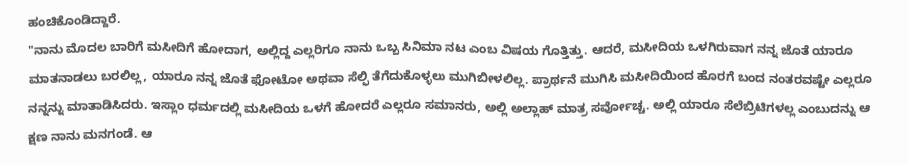ಹಂಚಿಕೊಂಡಿದ್ದಾರೆ.
"ನಾನು ಮೊದಲ ಬಾರಿಗೆ ಮಸೀದಿಗೆ ಹೋದಾಗ, ಅಲ್ಲಿದ್ದ ಎಲ್ಲರಿಗೂ ನಾನು ಒಬ್ಬ ಸಿನಿಮಾ ನಟ ಎಂಬ ವಿಷಯ ಗೊತ್ತಿತ್ತು. ಆದರೆ, ಮಸೀದಿಯ ಒಳಗಿರುವಾಗ ನನ್ನ ಜೊತೆ ಯಾರೂ ಮಾತನಾಡಲು ಬರಲಿಲ್ಲ, ಯಾರೂ ನನ್ನ ಜೊತೆ ಫೋಟೋ ಅಥವಾ ಸೆಲ್ಫಿ ತೆಗೆದುಕೊಳ್ಳಲು ಮುಗಿಬೀಳಲಿಲ್ಲ. ಪ್ರಾರ್ಥನೆ ಮುಗಿಸಿ ಮಸೀದಿಯಿಂದ ಹೊರಗೆ ಬಂದ ನಂತರವಷ್ಟೇ ಎಲ್ಲರೂ ನನ್ನನ್ನು ಮಾತಾಡಿಸಿದರು. ಇಸ್ಲಾಂ ಧರ್ಮದಲ್ಲಿ ಮಸೀದಿಯ ಒಳಗೆ ಹೋದರೆ ಎಲ್ಲರೂ ಸಮಾನರು, ಅಲ್ಲಿ ಅಲ್ಲಾಹ್ ಮಾತ್ರ ಸರ್ವೋಚ್ಚ. ಅಲ್ಲಿ ಯಾರೂ ಸೆಲೆಬ್ರಿಟಿಗಳಲ್ಲ ಎಂಬುದನ್ನು ಆ ಕ್ಷಣ ನಾನು ಮನಗಂಡೆ. ಆ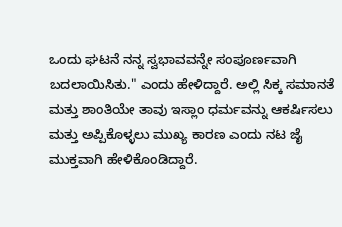ಒಂದು ಘಟನೆ ನನ್ನ ಸ್ವಭಾವವನ್ನೇ ಸಂಪೂರ್ಣವಾಗಿ ಬದಲಾಯಿಸಿತು." ಎಂದು ಹೇಳಿದ್ದಾರೆ. ಅಲ್ಲಿ ಸಿಕ್ಕ ಸಮಾನತೆ ಮತ್ತು ಶಾಂತಿಯೇ ತಾವು ಇಸ್ಲಾಂ ಧರ್ಮವನ್ನು ಆಕರ್ಷಿಸಲು ಮತ್ತು ಅಪ್ಪಿಕೊಳ್ಳಲು ಮುಖ್ಯ ಕಾರಣ ಎಂದು ನಟ ಜೈ ಮುಕ್ತವಾಗಿ ಹೇಳಿಕೊಂಡಿದ್ದಾರೆ.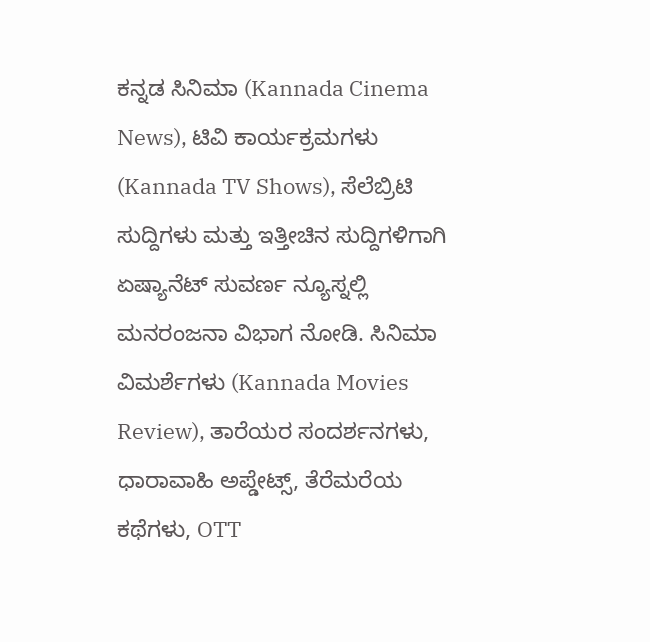ಕನ್ನಡ ಸಿನಿಮಾ (Kannada Cinema News), ಟಿವಿ ಕಾರ್ಯಕ್ರಮಗಳು (Kannada TV Shows), ಸೆಲೆಬ್ರಿಟಿ ಸುದ್ದಿಗಳು ಮತ್ತು ಇತ್ತೀಚಿನ ಸುದ್ದಿಗಳಿಗಾಗಿ ಏಷ್ಯಾನೆಟ್ ಸುವರ್ಣ ನ್ಯೂಸ್ನಲ್ಲಿ ಮನರಂಜನಾ ವಿಭಾಗ ನೋಡಿ. ಸಿನಿಮಾ ವಿಮರ್ಶೆಗಳು (Kannada Movies Review), ತಾರೆಯರ ಸಂದರ್ಶನಗಳು, ಧಾರಾವಾಹಿ ಅಪ್ಡೇಟ್ಸ್, ತೆರೆಮರೆಯ ಕಥೆಗಳು, OTT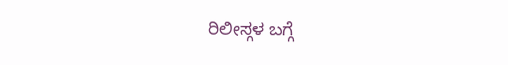ರಿಲೀಸ್ಗಳ ಬಗ್ಗೆ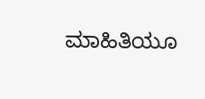ಮಾಹಿತಿಯೂ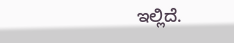ಇಲ್ಲಿದೆ.